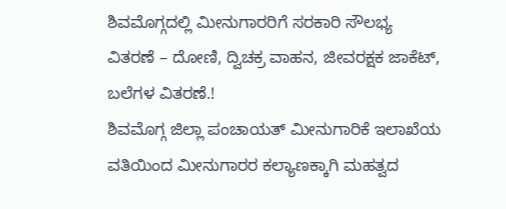ಶಿವಮೊಗ್ಗದಲ್ಲಿ ಮೀನುಗಾರರಿಗೆ ಸರಕಾರಿ ಸೌಲಭ್ಯ ವಿತರಣೆ – ದೋಣಿ, ದ್ವಿಚಕ್ರ ವಾಹನ, ಜೀವರಕ್ಷಕ ಜಾಕೆಟ್, ಬಲೆಗಳ ವಿತರಣೆ.!
ಶಿವಮೊಗ್ಗ ಜಿಲ್ಲಾ ಪಂಚಾಯತ್ ಮೀನುಗಾರಿಕೆ ಇಲಾಖೆಯ ವತಿಯಿಂದ ಮೀನುಗಾರರ ಕಲ್ಯಾಣಕ್ಕಾಗಿ ಮಹತ್ವದ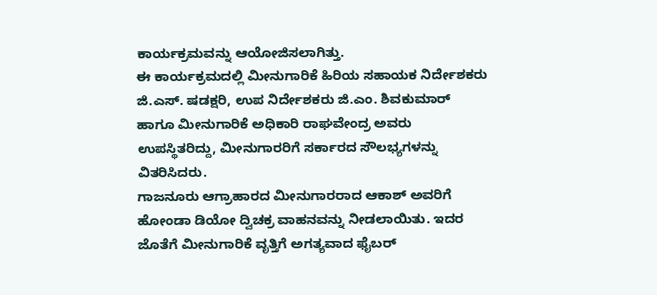ಕಾರ್ಯಕ್ರಮವನ್ನು ಆಯೋಜಿಸಲಾಗಿತ್ತು.
ಈ ಕಾರ್ಯಕ್ರಮದಲ್ಲಿ ಮೀನುಗಾರಿಕೆ ಹಿರಿಯ ಸಹಾಯಕ ನಿರ್ದೇಶಕರು ಜಿ.ಎಸ್. ಷಡಕ್ಷರಿ, ಉಪ ನಿರ್ದೇಶಕರು ಜಿ.ಎಂ. ಶಿವಕುಮಾರ್ ಹಾಗೂ ಮೀನುಗಾರಿಕೆ ಅಧಿಕಾರಿ ರಾಘವೇಂದ್ರ ಅವರು ಉಪಸ್ಥಿತರಿದ್ದು, ಮೀನುಗಾರರಿಗೆ ಸರ್ಕಾರದ ಸೌಲಭ್ಯಗಳನ್ನು ವಿತರಿಸಿದರು.
ಗಾಜನೂರು ಆಗ್ರಾಹಾರದ ಮೀನುಗಾರರಾದ ಆಕಾಶ್ ಅವರಿಗೆ ಹೋಂಡಾ ಡಿಯೋ ದ್ವಿಚಕ್ರ ವಾಹನವನ್ನು ನೀಡಲಾಯಿತು. ಇದರ ಜೊತೆಗೆ ಮೀನುಗಾರಿಕೆ ವೃತ್ತಿಗೆ ಅಗತ್ಯವಾದ ಫೈಬರ್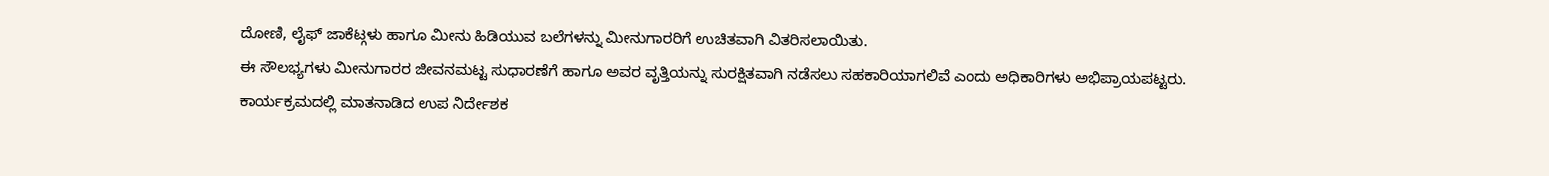ದೋಣಿ, ಲೈಫ್ ಜಾಕೆಟ್ಗಳು ಹಾಗೂ ಮೀನು ಹಿಡಿಯುವ ಬಲೆಗಳನ್ನು ಮೀನುಗಾರರಿಗೆ ಉಚಿತವಾಗಿ ವಿತರಿಸಲಾಯಿತು.
ಈ ಸೌಲಭ್ಯಗಳು ಮೀನುಗಾರರ ಜೀವನಮಟ್ಟ ಸುಧಾರಣೆಗೆ ಹಾಗೂ ಅವರ ವೃತ್ತಿಯನ್ನು ಸುರಕ್ಷಿತವಾಗಿ ನಡೆಸಲು ಸಹಕಾರಿಯಾಗಲಿವೆ ಎಂದು ಅಧಿಕಾರಿಗಳು ಅಭಿಪ್ರಾಯಪಟ್ಟರು.
ಕಾರ್ಯಕ್ರಮದಲ್ಲಿ ಮಾತನಾಡಿದ ಉಪ ನಿರ್ದೇಶಕ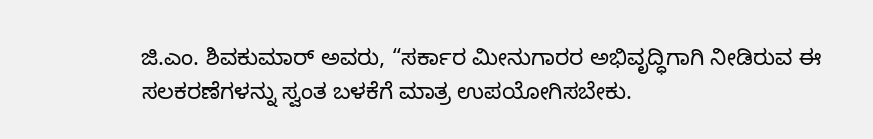ಜಿ.ಎಂ. ಶಿವಕುಮಾರ್ ಅವರು, “ಸರ್ಕಾರ ಮೀನುಗಾರರ ಅಭಿವೃದ್ಧಿಗಾಗಿ ನೀಡಿರುವ ಈ ಸಲಕರಣೆಗಳನ್ನು ಸ್ವಂತ ಬಳಕೆಗೆ ಮಾತ್ರ ಉಪಯೋಗಿಸಬೇಕು.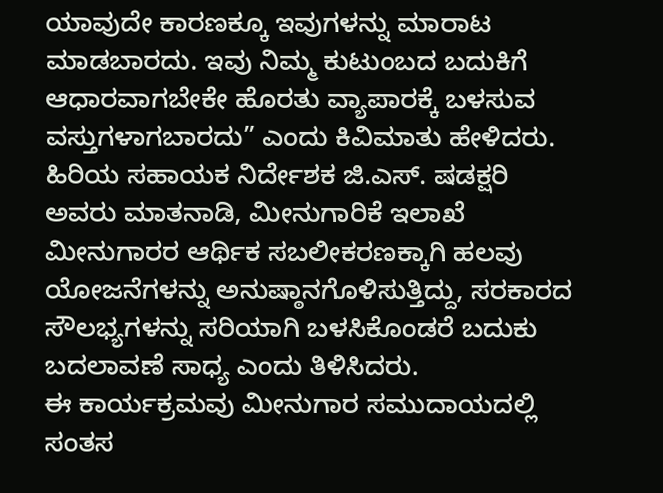ಯಾವುದೇ ಕಾರಣಕ್ಕೂ ಇವುಗಳನ್ನು ಮಾರಾಟ ಮಾಡಬಾರದು. ಇವು ನಿಮ್ಮ ಕುಟುಂಬದ ಬದುಕಿಗೆ ಆಧಾರವಾಗಬೇಕೇ ಹೊರತು ವ್ಯಾಪಾರಕ್ಕೆ ಬಳಸುವ ವಸ್ತುಗಳಾಗಬಾರದು” ಎಂದು ಕಿವಿಮಾತು ಹೇಳಿದರು.
ಹಿರಿಯ ಸಹಾಯಕ ನಿರ್ದೇಶಕ ಜಿ.ಎಸ್. ಷಡಕ್ಷರಿ ಅವರು ಮಾತನಾಡಿ, ಮೀನುಗಾರಿಕೆ ಇಲಾಖೆ ಮೀನುಗಾರರ ಆರ್ಥಿಕ ಸಬಲೀಕರಣಕ್ಕಾಗಿ ಹಲವು ಯೋಜನೆಗಳನ್ನು ಅನುಷ್ಠಾನಗೊಳಿಸುತ್ತಿದ್ದು, ಸರಕಾರದ ಸೌಲಭ್ಯಗಳನ್ನು ಸರಿಯಾಗಿ ಬಳಸಿಕೊಂಡರೆ ಬದುಕು ಬದಲಾವಣೆ ಸಾಧ್ಯ ಎಂದು ತಿಳಿಸಿದರು.
ಈ ಕಾರ್ಯಕ್ರಮವು ಮೀನುಗಾರ ಸಮುದಾಯದಲ್ಲಿ ಸಂತಸ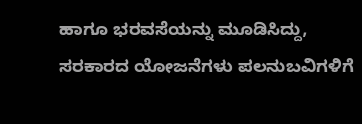ಹಾಗೂ ಭರವಸೆಯನ್ನು ಮೂಡಿಸಿದ್ದು, ಸರಕಾರದ ಯೋಜನೆಗಳು ಪಲನುಬವಿಗಳಿಗೆ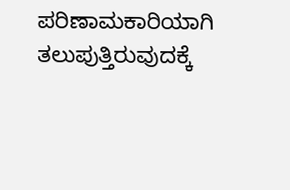ಪರಿಣಾಮಕಾರಿಯಾಗಿ ತಲುಪುತ್ತಿರುವುದಕ್ಕೆ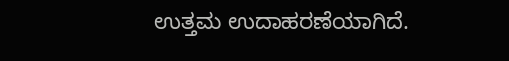ಉತ್ತಮ ಉದಾಹರಣೆಯಾಗಿದೆ.